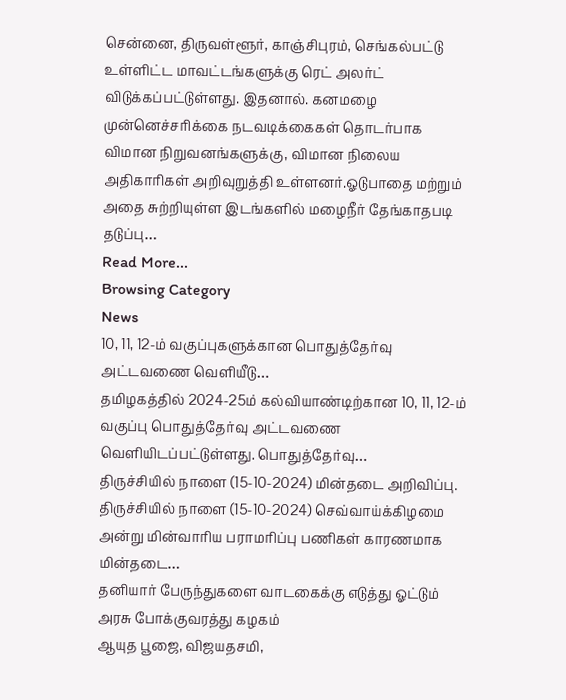சென்னை, திருவள்ளூர், காஞ்சிபுரம், செங்கல்பட்டு உள்ளிட்ட மாவட்டங்களுக்கு ரெட் அலர்ட் விடுக்கப்பட்டுள்ளது. இதனால். கனமழை முன்னெச்சரிக்கை நடவடிக்கைகள் தொடர்பாக விமான நிறுவனங்களுக்கு, விமான நிலைய அதிகாரிகள் அறிவுறுத்தி உள்ளனர்.ஓடுபாதை மற்றும் அதை சுற்றியுள்ள இடங்களில் மழைநீர் தேங்காதபடி தடுப்பு…
Read More...
Browsing Category
News
10, 11, 12-ம் வகுப்புகளுக்கான பொதுத்தேர்வு அட்டவணை வெளியீடு…
தமிழகத்தில் 2024-25ம் கல்வியாண்டிற்கான 10, 11, 12-ம் வகுப்பு பொதுத்தேர்வு அட்டவணை வெளியிடப்பட்டுள்ளது. பொதுத்தேர்வு…
திருச்சியில் நாளை (15-10-2024) மின்தடை அறிவிப்பு.
திருச்சியில் நாளை (15-10-2024) செவ்வாய்க்கிழமை அன்று மின்வாரிய பராமரிப்பு பணிகள் காரணமாக மின்தடை…
தனியார் பேருந்துகளை வாடகைக்கு எடுத்து ஓட்டும் அரசு போக்குவரத்து கழகம்
ஆயுத பூஜை, விஜயதசமி,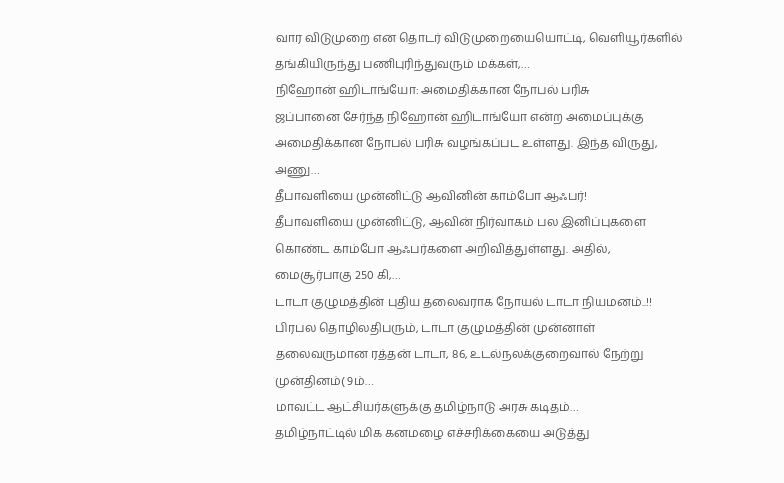வார விடுமுறை என தொடர் விடுமுறையையொட்டி, வெளியூர்களில் தங்கியிருந்து பணிபுரிந்துவரும் மக்கள்,…
நிஹோன் ஹிடாங்யோ: அமைதிக்கான நோபல் பரிசு
ஜப்பானை சேர்ந்த நிஹோன் ஹிடாங்யோ என்ற அமைப்புக்கு அமைதிக்கான நோபல் பரிசு வழங்கப்பட உள்ளது. இந்த விருது, அணு…
தீபாவளியை முன்னிட்டு ஆவினின் காம்போ ஆஃபர்!
தீபாவளியை முன்னிட்டு, ஆவின் நிர்வாகம் பல இனிப்புகளை கொண்ட காம்போ ஆஃபர்களை அறிவித்துள்ளது. அதில், மைசூர்பாகு 250 கி,…
டாடா குழுமத்தின் புதிய தலைவராக நோயல் டாடா நியமனம்..!!
பிரபல தொழிலதிபரும், டாடா குழுமத்தின் முன்னாள் தலைவருமான ரத்தன் டாடா, 86, உடல்நலக்குறைவால் நேற்று முன்தினம்( 9ம்…
மாவட்ட ஆட்சியர்களுக்கு தமிழ்நாடு அரசு கடிதம்…
தமிழ்நாட்டில் மிக கனமழை எச்சரிக்கையை அடுத்து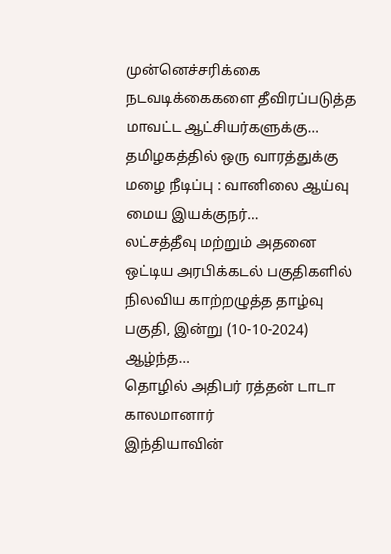முன்னெச்சரிக்கை நடவடிக்கைகளை தீவிரப்படுத்த மாவட்ட ஆட்சியர்களுக்கு…
தமிழகத்தில் ஒரு வாரத்துக்கு மழை நீடிப்பு : வானிலை ஆய்வு மைய இயக்குநர்…
லட்சத்தீவு மற்றும் அதனை ஒட்டிய அரபிக்கடல் பகுதிகளில் நிலவிய காற்றழுத்த தாழ்வு பகுதி, இன்று (10-10-2024) ஆழ்ந்த…
தொழில் அதிபர் ரத்தன் டாடா காலமானார்
இந்தியாவின்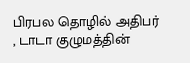பிரபல தொழில் அதிபர் , டாடா குழுமத்தின்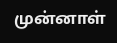முன்னாள்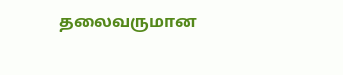தலைவருமான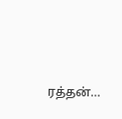ரத்தன்…